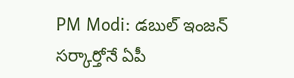PM Modi: డబుల్ ఇంజన్ సర్కార్తోనే ఏపీ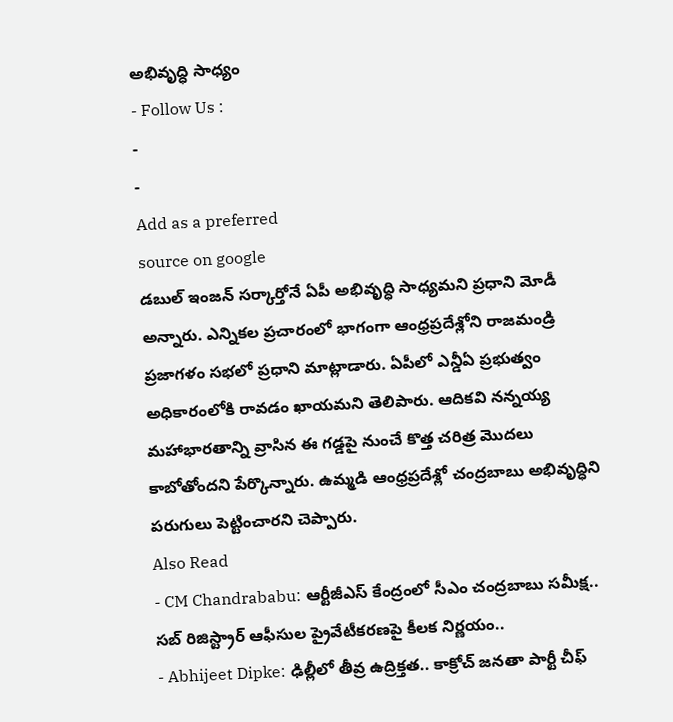అభివృద్ధి సాధ్యం
- Follow Us :
-
-
Add as a preferred
source on google
డబుల్ ఇంజన్ సర్కార్తోనే ఏపీ అభివృద్ధి సాధ్యమని ప్రధాని మోడీ అన్నారు. ఎన్నికల ప్రచారంలో భాగంగా ఆంధ్రప్రదేశ్లోని రాజమండ్రి ప్రజాగళం సభలో ప్రధాని మాట్లాడారు. ఏపీలో ఎన్డీఏ ప్రభుత్వం అధికారంలోకి రావడం ఖాయమని తెలిపారు. ఆదికవి నన్నయ్య మహాభారతాన్ని వ్రాసిన ఈ గడ్డపై నుంచే కొత్త చరిత్ర మొదలు కాబోతోందని పేర్కొన్నారు. ఉమ్మడి ఆంధ్రప్రదేశ్లో చంద్రబాబు అభివృద్ధిని పరుగులు పెట్టించారని చెప్పారు.
Also Read
- CM Chandrababu: ఆర్టీజీఎస్ కేంద్రంలో సీఎం చంద్రబాబు సమీక్ష.. సబ్ రిజిస్ట్రార్ ఆఫీసుల ప్రైవేటీకరణపై కీలక నిర్ణయం..
- Abhijeet Dipke: ఢిల్లీలో తీవ్ర ఉద్రిక్తత.. కాక్రోచ్ జనతా పార్టీ చీఫ్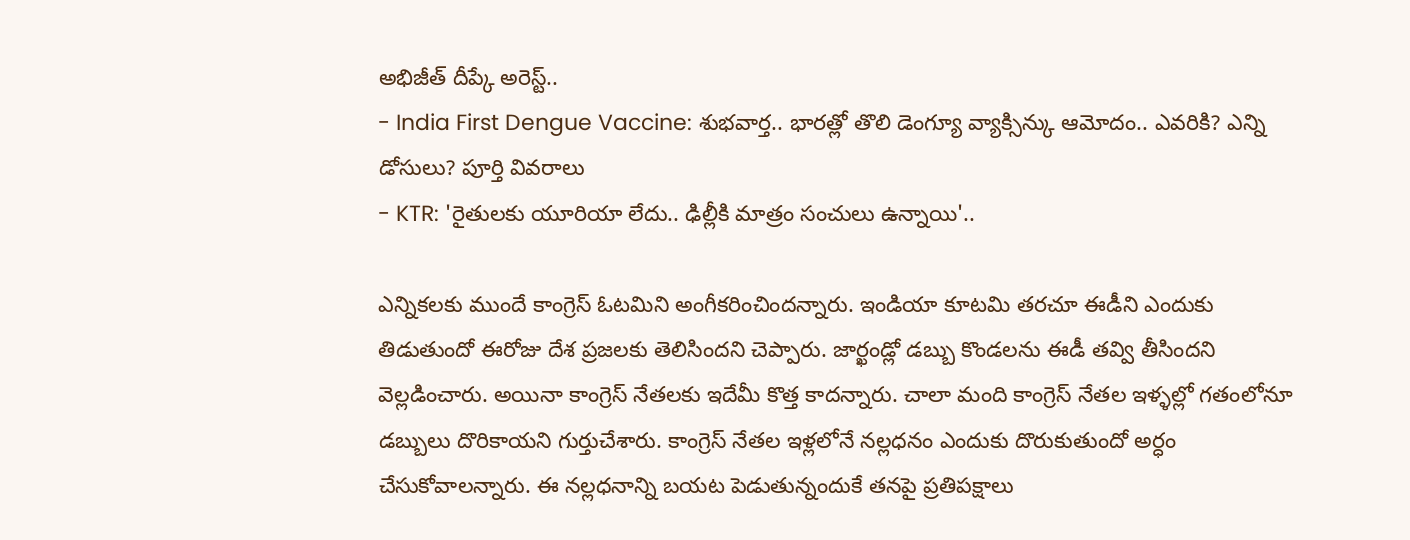అభిజీత్ దీప్కే అరెస్ట్..
- India First Dengue Vaccine: శుభవార్త.. భారత్లో తొలి డెంగ్యూ వ్యాక్సిన్కు ఆమోదం.. ఎవరికి? ఎన్ని డోసులు? పూర్తి వివరాలు
- KTR: 'రైతులకు యూరియా లేదు.. ఢిల్లీకి మాత్రం సంచులు ఉన్నాయి'..

ఎన్నికలకు ముందే కాంగ్రెస్ ఓటమిని అంగీకరించిందన్నారు. ఇండియా కూటమి తరచూ ఈడీని ఎందుకు తిడుతుందో ఈరోజు దేశ ప్రజలకు తెలిసిందని చెప్పారు. జార్ఖండ్లో డబ్బు కొండలను ఈడీ తవ్వి తీసిందని వెల్లడించారు. అయినా కాంగ్రెస్ నేతలకు ఇదేమీ కొత్త కాదన్నారు. చాలా మంది కాంగ్రెస్ నేతల ఇళ్ళల్లో గతంలోనూ డబ్బులు దొరికాయని గుర్తుచేశారు. కాంగ్రెస్ నేతల ఇళ్లలోనే నల్లధనం ఎందుకు దొరుకుతుందో అర్ధం చేసుకోవాలన్నారు. ఈ నల్లధనాన్ని బయట పెడుతున్నందుకే తనపై ప్రతిపక్షాలు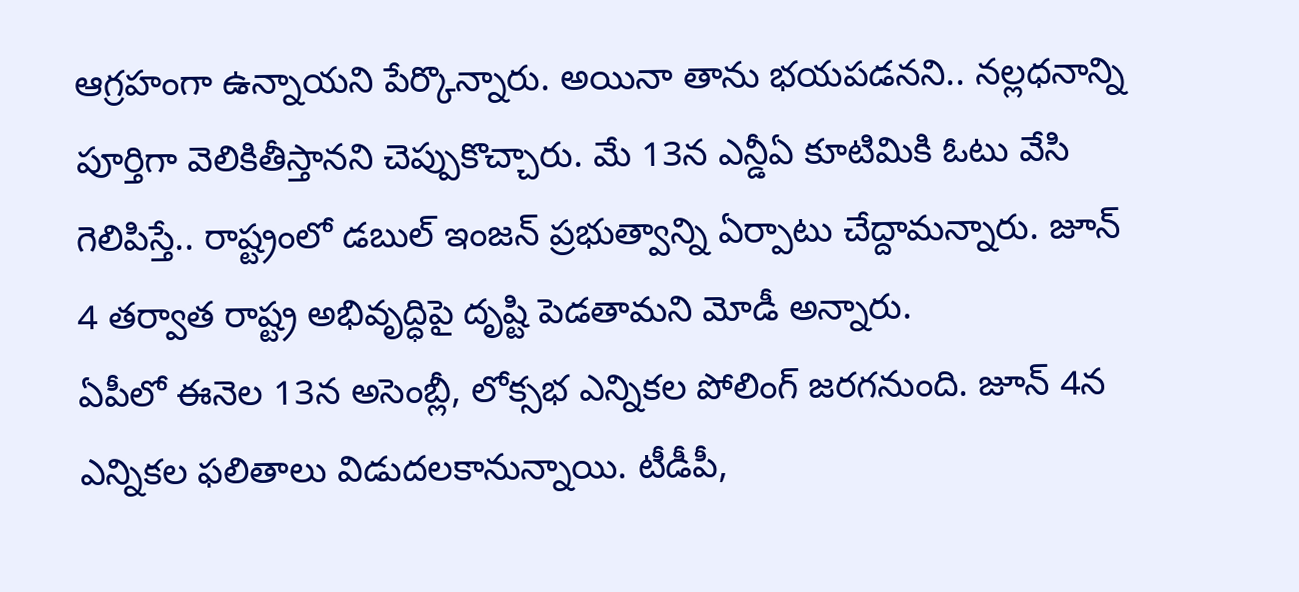ఆగ్రహంగా ఉన్నాయని పేర్కొన్నారు. అయినా తాను భయపడనని.. నల్లధనాన్ని పూర్తిగా వెలికితీస్తానని చెప్పుకొచ్చారు. మే 13న ఎన్డీఏ కూటిమికి ఓటు వేసి గెలిపిస్తే.. రాష్ట్రంలో డబుల్ ఇంజన్ ప్రభుత్వాన్ని ఏర్పాటు చేద్దామన్నారు. జూన్ 4 తర్వాత రాష్ట్ర అభివృద్ధిపై దృష్టి పెడతామని మోడీ అన్నారు.
ఏపీలో ఈనెల 13న అసెంబ్లీ, లోక్సభ ఎన్నికల పోలింగ్ జరగనుంది. జూన్ 4న ఎన్నికల ఫలితాలు విడుదలకానున్నాయి. టీడీపీ,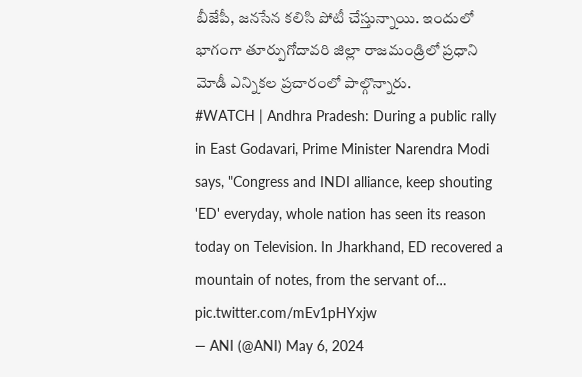బీజేపీ, జనసేన కలిసి పోటీ చేస్తున్నాయి. ఇందులో భాగంగా తూర్పుగోదావరి జిల్లా రాజమండ్రిలో ప్రధాని మోడీ ఎన్నికల ప్రచారంలో పాల్గొన్నారు.
#WATCH | Andhra Pradesh: During a public rally in East Godavari, Prime Minister Narendra Modi says, "Congress and INDI alliance, keep shouting 'ED' everyday, whole nation has seen its reason today on Television. In Jharkhand, ED recovered a mountain of notes, from the servant of… pic.twitter.com/mEv1pHYxjw
— ANI (@ANI) May 6, 2024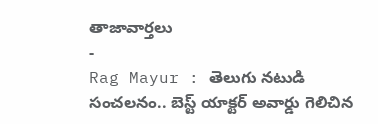తాజావార్తలు
-
Rag Mayur : తెలుగు నటుడి సంచలనం.. బెస్ట్ యాక్టర్ అవార్డు గెలిచిన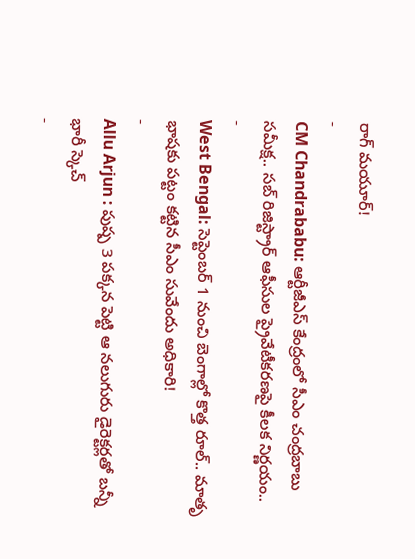రాగ్ మయూర్!
-
CM Chandrababu: ఆర్టీజీఎస్ కేంద్రంలో సీఎం చంద్రబాబు సమీక్ష.. సబ్ రిజిస్ట్రార్ ఆఫీసుల ప్రైవేటీకరణపై కీలక నిర్ణయం..
-
West Bengal: సెప్టెంబర్ 1 నుంచి బెంగాల్లో కొత్త రూల్.. మాతృ భాషకు పట్టం కట్టిన సీఎం సువేందు అధికారి!
-
Allu Arjun : పుష్ప 3 పక్కన పెట్టి ఆ నలుగురు డైరెక్టర్లతో బన్నీ భారీ స్కెచ్
-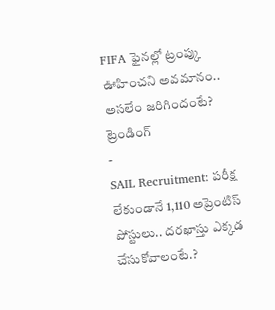FIFA ఫైనల్లో ట్రంప్కు ఊహించని అవమానం.. అసలేం జరిగిందంటే?
ట్రెండింగ్
-
SAIL Recruitment: పరీక్ష లేకుండానే 1,110 అప్రెంటిస్ పోస్టులు.. దరఖాస్తు ఎక్కడ చేసుకోవాలంటే.?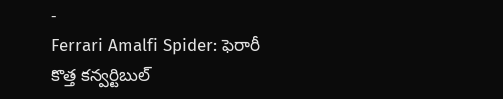-
Ferrari Amalfi Spider: ఫెరారీ కొత్త కన్వర్టిబుల్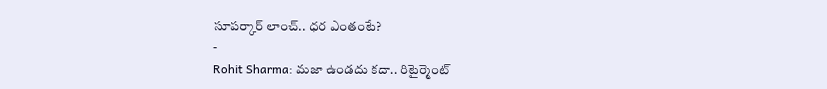సూపర్కార్ లాంచ్.. ధర ఎంతంటే?
-
Rohit Sharma: మజా ఉండదు కదా.. రిటైర్మెంట్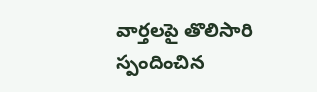వార్తలపై తొలిసారి స్పందించిన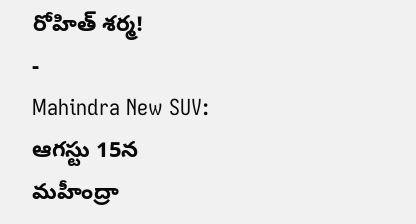రోహిత్ శర్మ!
-
Mahindra New SUV: ఆగస్టు 15న మహీంద్రా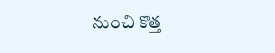నుంచి కొత్త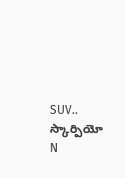SUV.. స్కార్పియో N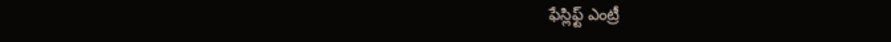ఫేస్లిఫ్ట్ ఎంట్రీ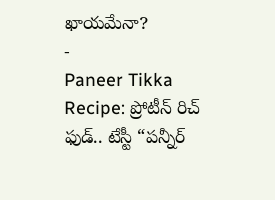ఖాయమేనా?
-
Paneer Tikka Recipe: ప్రోటీన్ రిచ్ ఫుడ్.. టేస్టీ “పన్నీర్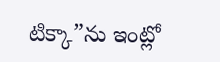టిక్కా”ను ఇంట్లో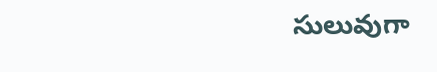సులువుగా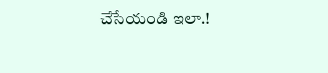చేసేయండి ఇలా.!